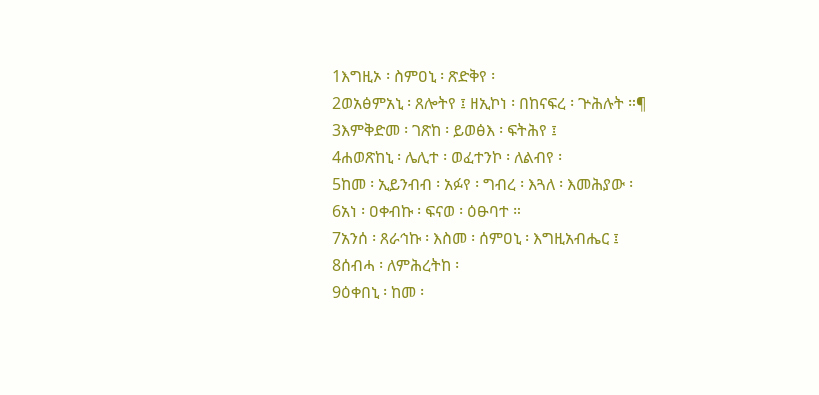1እግዚኦ ፡ ስምዐኒ ፡ ጽድቅየ ፡
2ወአፅምአኒ ፡ ጸሎትየ ፤ ዘኢኮነ ፡ በከናፍረ ፡ ጕሕሉት ።¶
3እምቅድመ ፡ ገጽከ ፡ ይወፅእ ፡ ፍትሕየ ፤
4ሐወጽከኒ ፡ ሌሊተ ፡ ወፈተንኮ ፡ ለልብየ ፡
5ከመ ፡ ኢይንብብ ፡ አፉየ ፡ ግብረ ፡ እጓለ ፡ እመሕያው ፡
6አነ ፡ ዐቀብኩ ፡ ፍናወ ፡ ዕፁባተ ።
7አንሰ ፡ ጸራኅኩ ፡ እስመ ፡ ሰምዐኒ ፡ እግዚአብሔር ፤
8ሰብሓ ፡ ለምሕረትከ ፡
9ዕቀበኒ ፡ ከመ ፡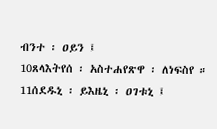ብንተ ፡ ዐይን ፤
10ጸላእትየሰ ፡ አስተሐየጽዋ ፡ ለነፍስየ ።
11ሰደዱኒ ፡ ይእዜኒ ፡ ዐገቱኒ ፤